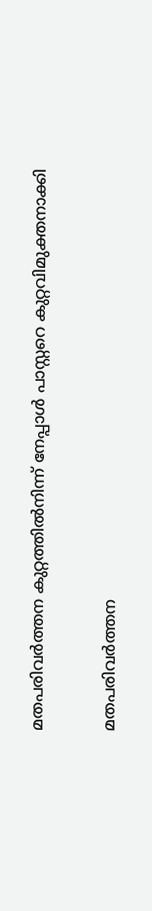മതപരിവര്‍ത്തന കുറ്റത്തില്‍നിന്ന് നേപ്പാള്‍ പാസ്റ്ററെ കുറ്റവിമുക്തനാക്കി

മതപരിവര്‍ത്തന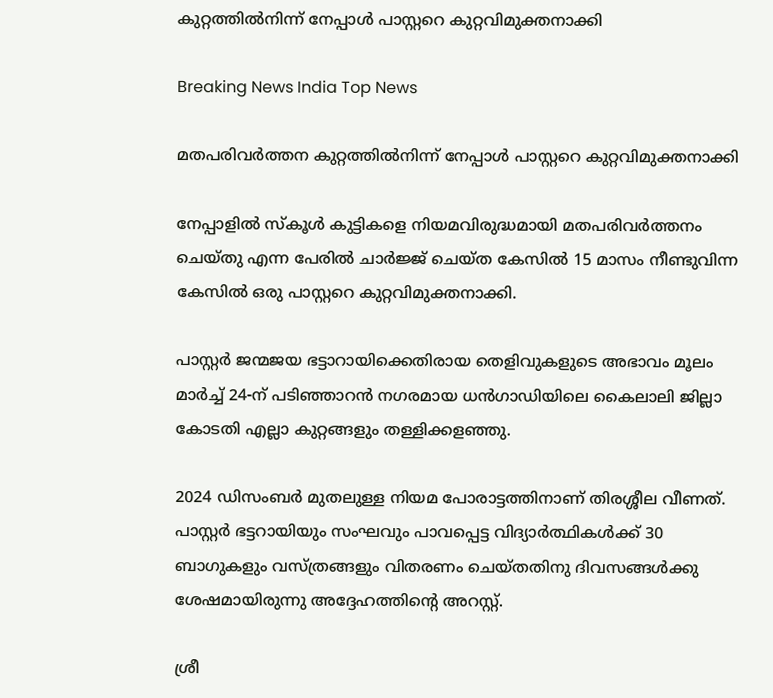കുറ്റത്തില്‍നിന്ന് നേപ്പാള്‍ പാസ്റ്ററെ കുറ്റവിമുക്തനാക്കി

Breaking News India Top News

മതപരിവര്‍ത്തന കുറ്റത്തില്‍നിന്ന് നേപ്പാള്‍ പാസ്റ്ററെ കുറ്റവിമുക്തനാക്കി

നേപ്പാളില്‍ സ്കൂള്‍ കുട്ടികളെ നിയമവിരുദ്ധമായി മതപരിവര്‍ത്തനം ചെയ്തു എന്ന പേരില്‍ ചാര്‍ജ്ജ് ചെയ്ത കേസില്‍ 15 മാസം നീണ്ടുവിന്ന കേസില്‍ ഒരു പാസ്റ്ററെ കുറ്റവിമുക്തനാക്കി.

പാസ്റ്റര്‍ ജന്മജയ ഭട്ടാറായിക്കെതിരായ തെളിവുകളുടെ അഭാവം മൂലം മാര്‍ച്ച് 24-ന് പടിഞ്ഞാറന്‍ നഗരമായ ധന്‍ഗാഡിയിലെ കൈലാലി ജില്ലാ കോടതി എല്ലാ കുറ്റങ്ങളും തള്ളിക്കളഞ്ഞു.

2024 ഡിസംബര്‍ മുതലുള്ള നിയമ പോരാട്ടത്തിനാണ് തിരശ്ശീല വീണത്. പാസ്റ്റര്‍ ഭട്ടറായിയും സംഘവും പാവപ്പെട്ട വിദ്യാര്‍ത്ഥികള്‍ക്ക് 30 ബാഗുകളും വസ്ത്രങ്ങളും വിതരണം ചെയ്തതിനു ദിവസങ്ങള്‍ക്കു ശേഷമായിരുന്നു അദ്ദേഹത്തിന്റെ അറസ്റ്റ്.

ശ്രീ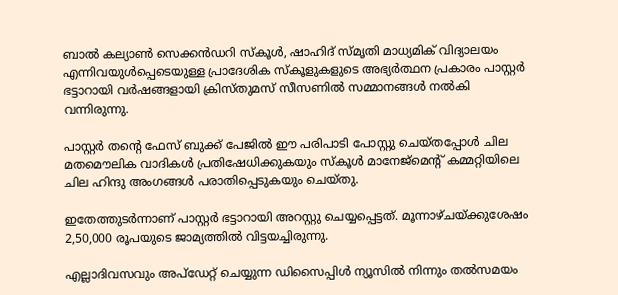ബാല്‍ കല്യാണ്‍ സെക്കന്‍ഡറി സ്കൂള്‍, ഷാഹിദ് സ്മൃതി മാധ്യമിക് വിദ്യാലയം എന്നിവയുള്‍പ്പെടെയുള്ള പ്രാദേശിക സ്കൂളുകളുടെ അഭ്യര്‍ത്ഥന പ്രകാരം പാസ്റ്റര്‍ ഭട്ടാറായി വര്‍ഷങ്ങളായി ക്രിസ്തുമസ് സീസണില്‍ സമ്മാനങ്ങള്‍ നല്‍കി വന്നിരുന്നു.

പാസ്റ്റര്‍ തന്റെ ഫേസ് ബുക്ക് പേജില്‍ ഈ പരിപാടി പോസ്റ്റു ചെയ്തപ്പോള്‍ ചില മതമൌലിക വാദികള്‍ പ്രതിഷേധിക്കുകയും സ്കൂള്‍ മാനേജ്മെന്റ് കമ്മറ്റിയിലെ ചില ഹിന്ദു അംഗങ്ങള്‍ പരാതിപ്പെടുകയും ചെയ്തു.

ഇതേത്തുടര്‍ന്നാണ് പാസ്റ്റര്‍ ഭട്ടാറായി അറസ്റ്റു ചെയ്യപ്പെട്ടത്. മൂന്നാഴ്ചയ്ക്കുശേഷം 2,50,000 രൂപയുടെ ജാമ്യത്തില്‍ വിട്ടയച്ചിരുന്നു.

എല്ലാദിവസവും അപ്ഡേറ്റ് ചെയ്യുന്ന ഡിസൈപ്പിൾ ന്യൂസിൽ നിന്നും തൽസമയം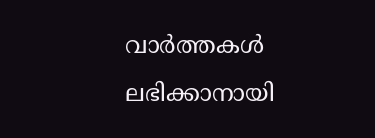വാർത്തകൾ ലഭിക്കാനായി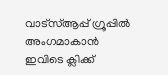വാട്സ്ആപ്പ് ഗ്രൂപ്പിൽ അംഗമാകാൻ ഇവിടെ ക്ലിക്ക്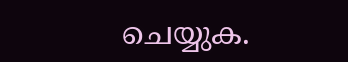ചെയ്യുക.